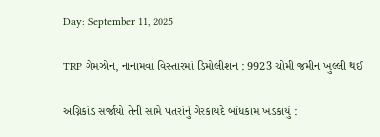Day: September 11, 2025

TRP ગેમઝોન, નાનામવા વિસ્તારમાં ડિમોલીશન : 9923 ચોમી જમીન ખુલ્લી થઈ

અગ્નિકાંડ સર્જાયો તેની સામે પતરાંનું ગેરકાયદે બાંધકામ ખડકાયું :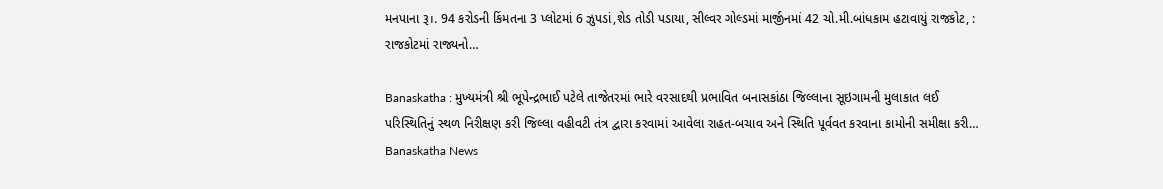મનપાના રૂ।. 94 કરોડની કિંમતના 3 પ્લોટમાં 6 ઝુપડાં,શેડ તોડી પડાયા, સીલ્વર ગોલ્ડમાં માર્જીનમાં 42 ચો.મી.બાંધકામ હટાવાયું રાજકોટ, : રાજકોટમાં રાજ્યનો…

Banaskatha : મુખ્યમંત્રી શ્રી ભૂપેન્દ્રભાઈ પટેલે તાજેતરમાં ભારે વરસાદથી પ્રભાવિત બનાસકાંઠા જિલ્લાના સૂઇગામની મુલાકાત લઈ પરિસ્થિતિનું સ્થળ નિરીક્ષણ કરી જિલ્લા વહીવટી તંત્ર દ્વારા કરવામાં આવેલા રાહત-બચાવ અને સ્થિતિ પૂર્વવત કરવાના કામોની સમીક્ષા કરી… Banaskatha News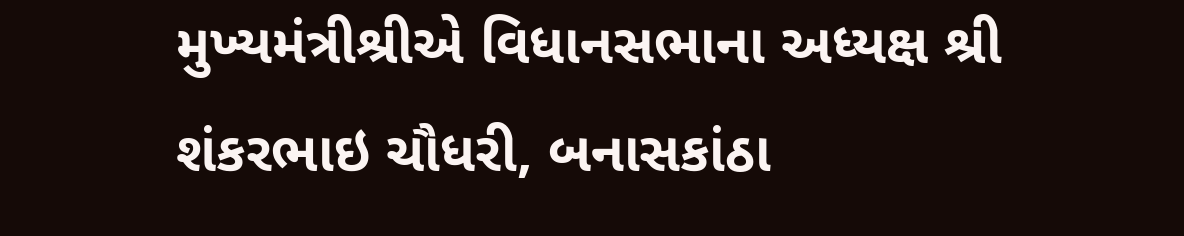મુખ્યમંત્રીશ્રીએ વિધાનસભાના અધ્યક્ષ શ્રી શંકરભાઇ ચૌધરી, બનાસકાંઠા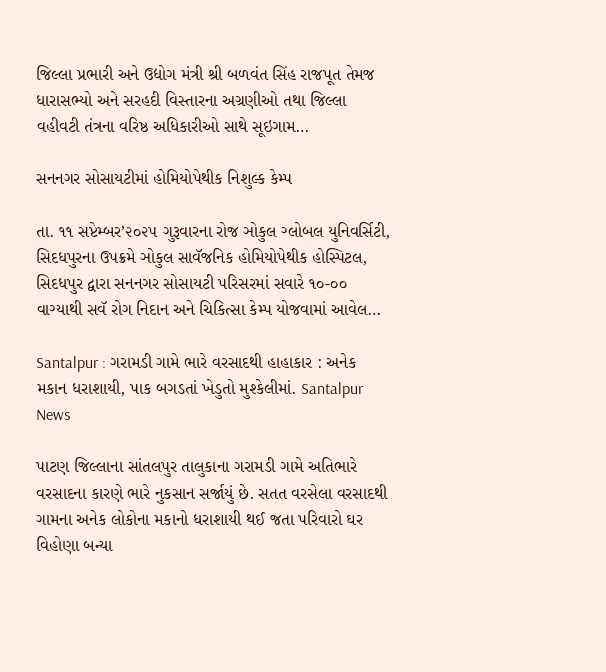જિલ્લા પ્રભારી અને ઉદ્યોગ મંત્રી શ્રી બળવંત સિંહ રાજપૂત તેમજ ધારાસભ્યો અને સરહદી વિસ્તારના અગ્રણીઓ તથા જિલ્લા વહીવટી તંત્રના વરિષ્ઠ અધિકારીઓ સાથે સૂઇગામ…

સનનગર સોસાયટીમાં હોમિયોપેથીક નિશુલ્ક કેમ્પ

તા. ૧૧ સપ્ટેમ્બર’૨૦૨૫ ગુરૂવારના રોજ ઞોકુલ ગ્લોબલ યુનિવર્સિટી, સિદધપુરના ઉપક્રમે ઞોકુલ સાવૅજનિક હોમિયોપેથીક હોસ્પિટલ, સિદધપુર દ્વારા સનનગર સોસાયટી પરિસરમાં સવારે ૧૦-૦૦ વાગ્યાથી સવૅ રોગ નિદાન અને ચિકિત્સા કેમ્પ યોજવામાં આવેલ…

Santalpur : ગરામડી ગામે ભારે વરસાદથી હાહાકાર : અનેક મકાન ધરાશાયી, પાક બગડતાં ખેડુતો મુશ્કેલીમાં. Santalpur News

પાટણ જિલ્લાના સાંતલપુર તાલુકાના ગરામડી ગામે અતિભારે વરસાદના કારણે ભારે નુકસાન સર્જાયું છે. સતત વરસેલા વરસાદથી ગામના અનેક લોકોના મકાનો ધરાશાયી થઈ જતા પરિવારો ઘર વિહોણા બન્યા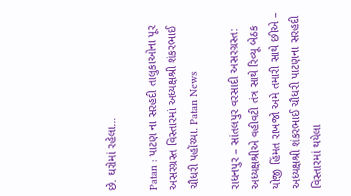છે. ઘરોમાં રહેલા…

Patan : પાટણ ના સરહદી તાલુકાઓના પૂર અસરગ્રસ્ત વિસ્તારમાં અધ્યક્ષશ્રી શંકરભાઈ ચૌધરી પહોંચ્યા. Patan News

રાધનપુર – સાંતલપુર વરસાદી અસરગ્રસ્ત: અધ્યક્ષશ્રીએ વહીવટી તંત્ર સાથે રિવ્યૂ બેઠક યોજી હિંમત રાખજો અમે તમારી સાથે છીએ – અધ્યક્ષશ્રી શંકરભાઈ ચૌધરી પાટણના સરહદી વિસ્તારમાં થયેલા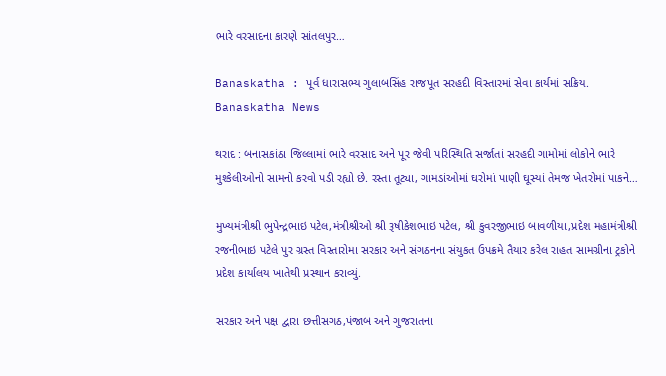ભારે વરસાદના કારણે સાંતલપુર…

Banaskatha : પૂર્વ ધારાસભ્ય ગુલાબસિંહ રાજપૂત સરહદી વિસ્તારમાં સેવા કાર્યમાં સક્રિય. Banaskatha News

થરાદ : બનાસકાંઠા જિલ્લામાં ભારે વરસાદ અને પૂર જેવી પરિસ્થિતિ સર્જાતાં સરહદી ગામોમાં લોકોને ભારે મુશ્કેલીઓનો સામનો કરવો પડી રહ્યો છે. રસ્તા તૂટ્યા, ગામડાંઓમાં ઘરોમાં પાણી ઘૂસ્યાં તેમજ ખેતરોમાં પાકને…

મુખ્યમંત્રીશ્રી ભુપેન્દ્રભાઇ પટેલ,મંત્રીશ્રીઓ શ્રી રૂષીકેશભાઇ પટેલ, શ્રી કુવરજીભાઇ બાવળીયા,પ્રદેશ મહામંત્રીશ્રી રજનીભાઇ પટેલે પુર ગ્રસ્ત વિસ્તારોમા સરકાર અને સંગઠનના સંયુકત ઉપક્રમે તૈયાર કરેલ રાહત સામગ્રીના ટ્રકોને પ્રદેશ કાર્યાલય ખાતેથી પ્રસ્થાન કરાવ્યું.

સરકાર અને પક્ષ દ્વારા છત્તીસગઠ,પંજાબ અને ગુજરાતના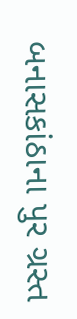બનાસકાંઠાના પુર ગ્રસ્ત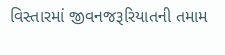વિસ્તારમાં જીવનજરૂરિયાતની તમામ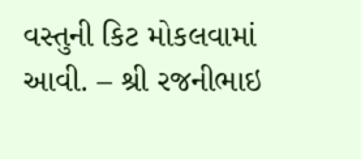વસ્તુની કિટ મોકલવામાં આવી. – શ્રી રજનીભાઇ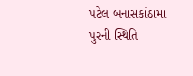પટેલ બનાસકાંઠામા પુરની સ્થિતિ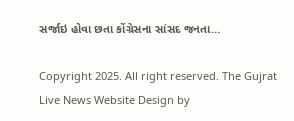સર્જાઇ હોવા છતા કોંગ્રેસના સાંસદ જનતા…

Copyright 2025. All right reserved. The Gujrat Live News Website Design by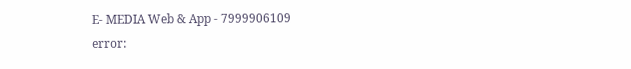E- MEDIA Web & App - 7999906109
error: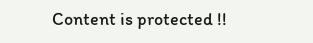Content is protected !!